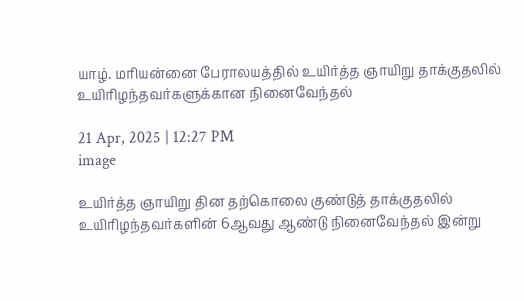யாழ். மரியன்னை பேராலயத்தில் உயிர்த்த ஞாயிறு தாக்குதலில் உயிரிழந்தவர்களுக்கான நினைவேந்தல்

21 Apr, 2025 | 12:27 PM
image

உயிர்த்த ஞாயிறு தின தற்கொலை குண்டுத் தாக்குதலில் உயிரிழந்தவர்களின் 6ஆவது ஆண்டு நினைவேந்தல் இன்று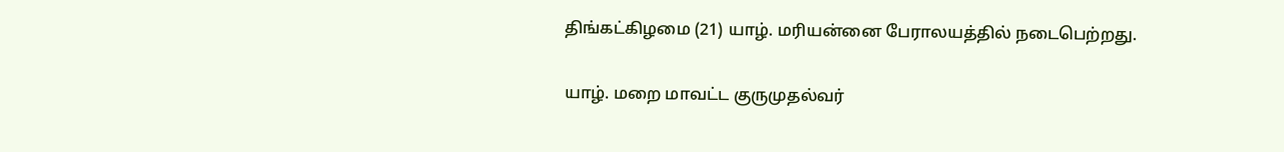திங்கட்கிழமை (21) யாழ். மரியன்னை பேராலயத்தில் நடைபெற்றது.

யாழ். மறை மாவட்ட குருமுதல்வர்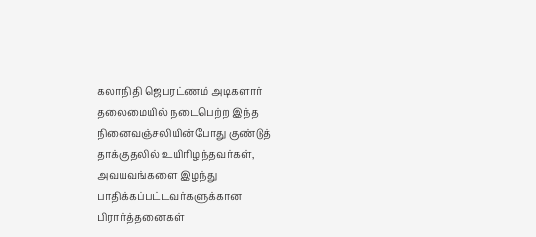கலாநிதி ஜெபரட்ணம் அடிகளார் தலைமையில் நடைபெற்ற இந்த நினைவஞ்சலியின்போது குண்டுத் தாக்குதலில் உயிரிழந்தவர்கள், அவயவங்களை இழந்து பாதிக்கப்பட்டவர்களுக்கான பிரார்த்தனைகள்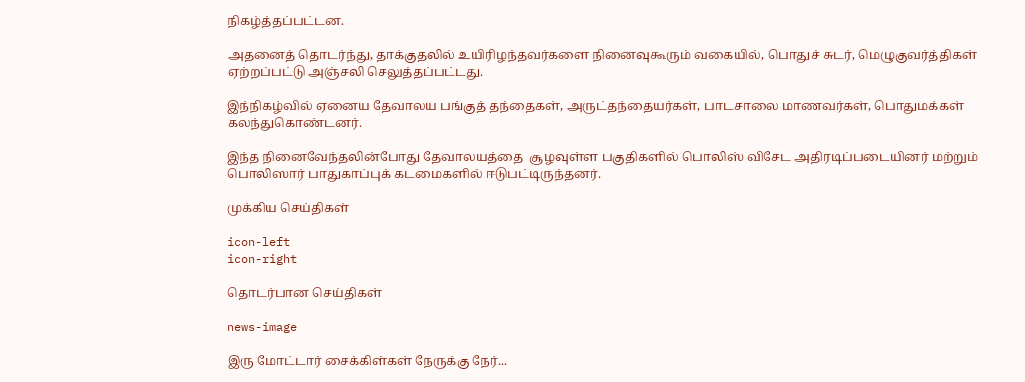நிகழ்த்தப்பட்டன.

அதனைத் தொடர்ந்து, தாக்குதலில் உயிரிழந்தவர்களை நினைவுகூரும் வகையில், பொதுச் சுடர், மெழுகுவர்த்திகள் ஏற்றப்பட்டு அஞ்சலி செலுத்தப்பட்டது.

இந்நிகழ்வில் ஏனைய தேவாலய பங்குத் தந்தைகள், அருட்தந்தையர்கள், பாடசாலை மாணவர்கள், பொதுமக்கள் கலந்துகொண்டனர்.

இந்த நினைவேந்தலின்போது தேவாலயத்தை  சூழவுள்ள பகுதிகளில் பொலிஸ் விசேட அதிரடிப்படையினர் மற்றும் பொலிஸார் பாதுகாப்புக் கடமைகளில் ஈடுபட்டிருந்தனர்.

முக்கிய செய்திகள்

icon-left
icon-right

தொடர்பான செய்திகள்

news-image

இரு மோட்டார் சைக்கிள்கள் நேருக்கு நேர்...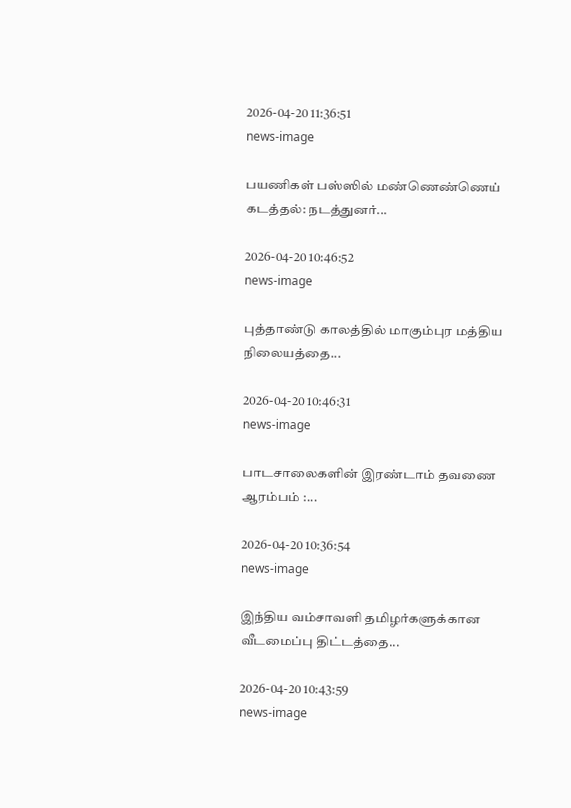2026-04-20 11:36:51
news-image

பயணிகள் பஸ்ஸில் மண்ணெண்ணெய் கடத்தல்: நடத்துனர்...

2026-04-20 10:46:52
news-image

புத்தாண்டு காலத்தில் மாகும்புர மத்திய நிலையத்தை...

2026-04-20 10:46:31
news-image

பாடசாலைகளின் இரண்டாம் தவணை ஆரம்பம் :...

2026-04-20 10:36:54
news-image

இந்திய வம்சாவளி தமிழர்களுக்கான வீடமைப்பு திட்டத்தை...

2026-04-20 10:43:59
news-image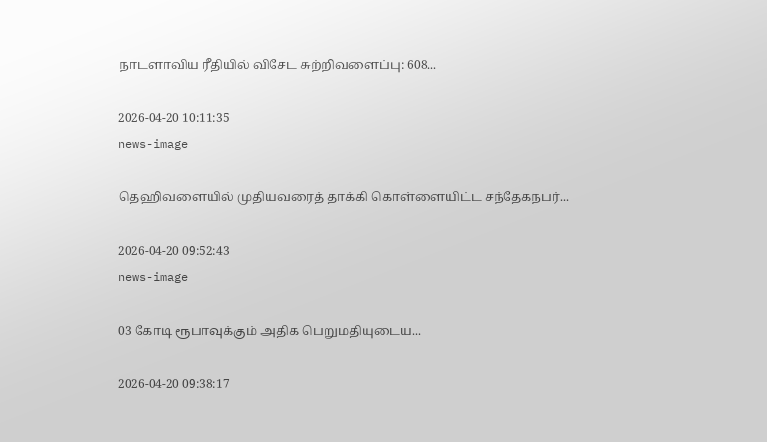நாடளாவிய ரீதியில் விசேட சுற்றிவளைப்பு: 608...

2026-04-20 10:11:35
news-image

தெஹிவளையில் முதியவரைத் தாக்கி கொள்ளையிட்ட சந்தேகநபர்...

2026-04-20 09:52:43
news-image

03 கோடி ரூபாவுக்கும் அதிக பெறுமதியுடைய...

2026-04-20 09:38:17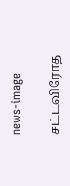news-image

சட்டவிரோத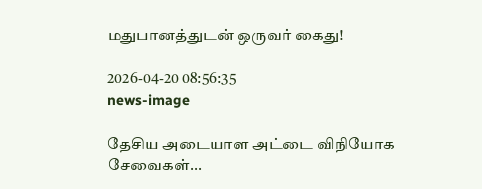மதுபானத்துடன் ஒருவர் கைது!

2026-04-20 08:56:35
news-image

தேசிய அடையாள அட்டை விநியோக சேவைகள்...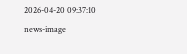2026-04-20 09:37:10
news-image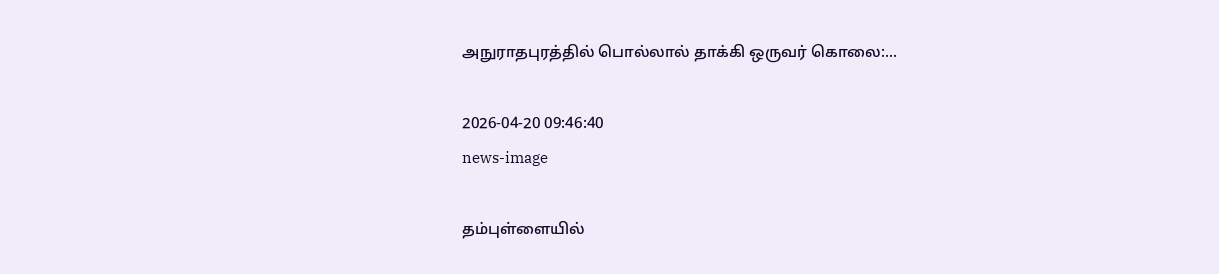அநுராதபுரத்தில் பொல்லால் தாக்கி ஒருவர் கொலை:...

2026-04-20 09:46:40
news-image

தம்புள்ளையில்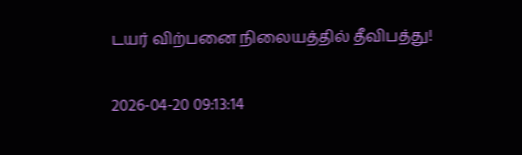டயர் விற்பனை நிலையத்தில் தீவிபத்து!

2026-04-20 09:13:14